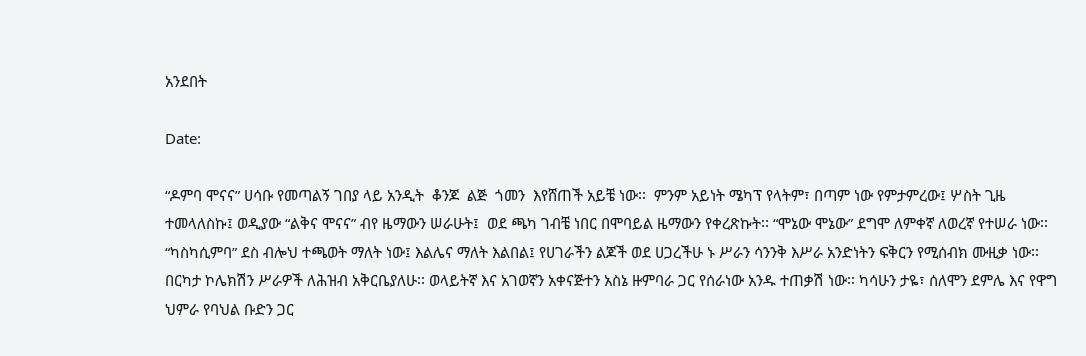አንደበት

Date:

“ዶምባ ሞናና” ሀሳቡ የመጣልኝ ገበያ ላይ አንዲት  ቆንጆ  ልጅ  ጎመን  እየሸጠች አይቼ ነው፡፡  ምንም አይነት ሜካፕ የላትም፣ በጣም ነው የምታምረው፤ ሦስት ጊዜ ተመላለስኩ፤ ወዲያው “ልቅና ሞናና” ብየ ዜማውን ሠራሁት፤  ወደ ጫካ ገብቼ ነበር በሞባይል ዜማውን የቀረጽኩት፡፡ “ሞኔው ሞኔው” ደግሞ ለምቀኛ ለወረኛ የተሠራ ነው፡፡ “ካስካሲምባ” ደስ ብሎህ ተጫወት ማለት ነው፤ እልሌና ማለት እልበል፤ የሀገራችን ልጆች ወደ ሀጋረችሁ ኑ ሥራን ሳንንቅ እሥራ አንድነትን ፍቅርን የሚሰብክ ሙዚቃ ነው፡፡ በርካታ ኮሌክሽን ሥራዎች ለሕዝብ አቅርቤያለሁ፡፡ ወላይትኛ እና አገወኛን አቀናጅተን አስኔ ዙምባራ ጋር የሰራነው አንዱ ተጠቃሽ ነው፡፡ ካሳሁን ታዬ፣ ሰለሞን ደምሌ እና የዋግ ህምራ የባህል ቡድን ጋር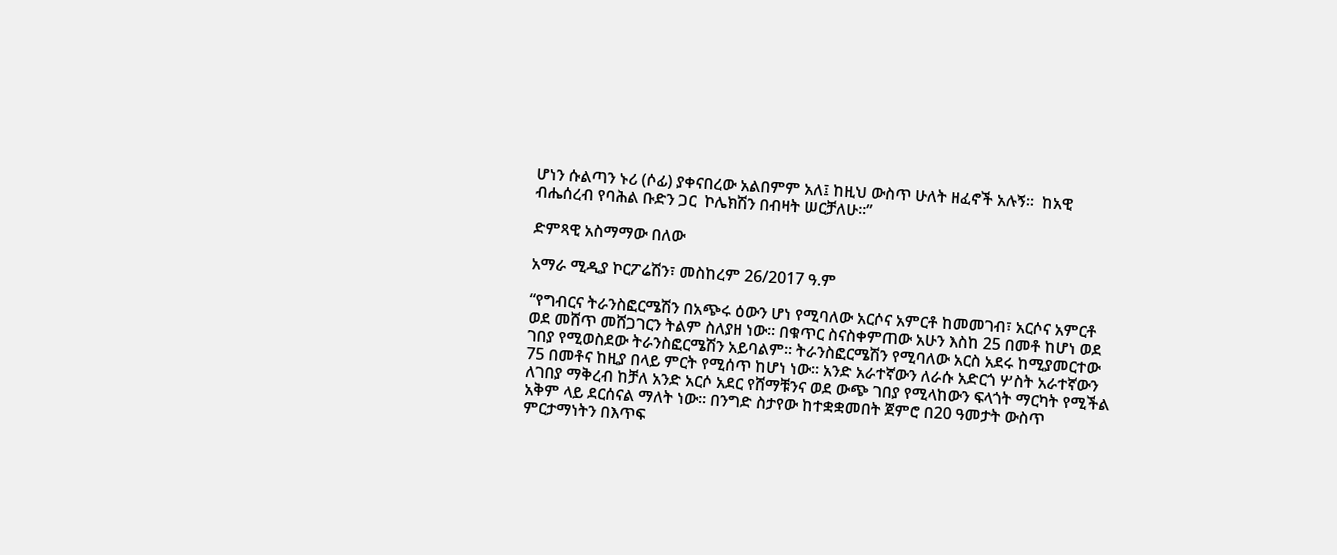ሆነን ሱልጣን ኑሪ (ሶፊ) ያቀናበረው አልበምም አለ፤ ከዚህ ውስጥ ሁለት ዘፈኖች አሉኝ፡፡  ከአዊ ብሔሰረብ የባሕል ቡድን ጋር  ኮሌክሽን በብዛት ሠርቻለሁ፡፡”

ድምጻዊ አስማማው በለው

አማራ ሚዲያ ኮርፖሬሽን፣ መስከረም 26/2017 ዓ.ም

“የግብርና ትራንስፎርሜሽን በአጭሩ ዕውን ሆነ የሚባለው አርሶና አምርቶ ከመመገብ፣ አርሶና አምርቶ ወደ መሸጥ መሸጋገርን ትልም ስለያዘ ነው፡፡ በቁጥር ስናስቀምጠው አሁን እስከ 25 በመቶ ከሆነ ወደ ገበያ የሚወስደው ትራንስፎርሜሽን አይባልም፡፡ ትራንስፎርሜሽን የሚባለው አርስ አደሩ ከሚያመርተው 75 በመቶና ከዚያ በላይ ምርት የሚሰጥ ከሆነ ነው፡፡ አንድ አራተኛውን ለራሱ አድርጎ ሦስት አራተኛውን ለገበያ ማቅረብ ከቻለ አንድ አርሶ አደር የሸማቹንና ወደ ውጭ ገበያ የሚላከውን ፍላጎት ማርካት የሚችል አቅም ላይ ደርሰናል ማለት ነው፡፡ በንግድ ስታየው ከተቋቋመበት ጀምሮ በ20 ዓመታት ውስጥ ምርታማነትን በእጥፍ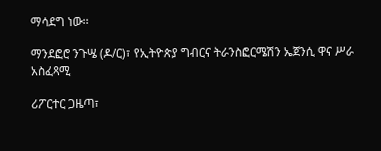ማሳደግ ነው፡፡

ማንደፎሮ ንጉሤ (ዶ/ር)፣ የኢትዮጵያ ግብርና ትራንስፎርሜሽን ኤጀንሲ ዋና ሥራ አስፈጻሚ

ሪፖርተር ጋዜጣ፣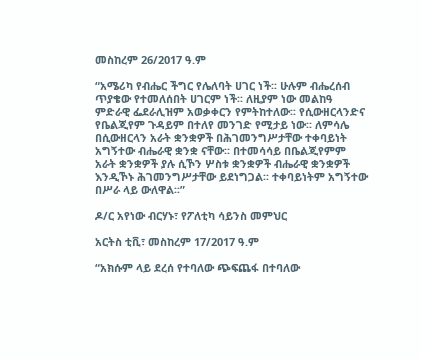መስከረም 26/2017 ዓ.ም

“አሜሪካ የብሔር ችግር የሌለባት ሀገር ነች፡፡ ሁሉም ብሔረሰብ ጥያቄው የተመለሰበት ሀገርም ነች፡፡ ለዚያም ነው መልከዓ ምድራዊ ፌደራሊዝም አወቃቀርን የምትከተለው፡፡ የሲውዘርላንድና የቤልጂየም ጉዳይም በተለየ መንገድ የሚታይ ነው፡፡ ለምሳሌ በሲውዘርላን አራት ቋንቋዎች በሕገመንግሥታቸው ተቀባይነት አግኝተው ብሔራዊ ቋንቋ ናቸው፡፡ በተመሳሳይ በቤልጂየምም አራት ቋንቋዎች ያሉ ሲኾን ሦስቱ ቋንቋዎች ብሔራዊ ቋንቋዎች እንዲኾኑ ሕገመንግሥታቸው ይደነግጋል፡፡ ተቀባይነትም አግኝተው በሥራ ላይ ውለዋል፡፡”

ዶ/ር አየነው ብርሃኑ፣ የፖለቲካ ሳይንስ መምህር

አርትስ ቲቪ፣ መስከረም 17/2017 ዓ.ም

“አክሱም ላይ ደረሰ የተባለው ጭፍጨፋ በተባለው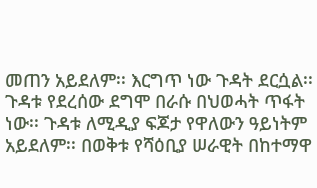መጠን አይደለም፡፡ እርግጥ ነው ጉዳት ደርሷል፡፡ ጉዳቱ የደረሰው ደግሞ በራሱ በህወሓት ጥፋት ነው፡፡ ጉዳቱ ለሚዲያ ፍጆታ የዋለውን ዓይነትም አይደለም፡፡ በወቅቱ የሻዕቢያ ሠራዊት በከተማዋ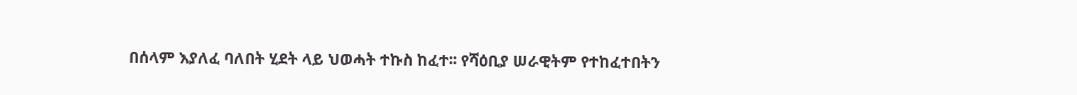በሰላም እያለፈ ባለበት ሂደት ላይ ህወሓት ተኩስ ከፈተ፡፡ የሻዕቢያ ሠራዊትም የተከፈተበትን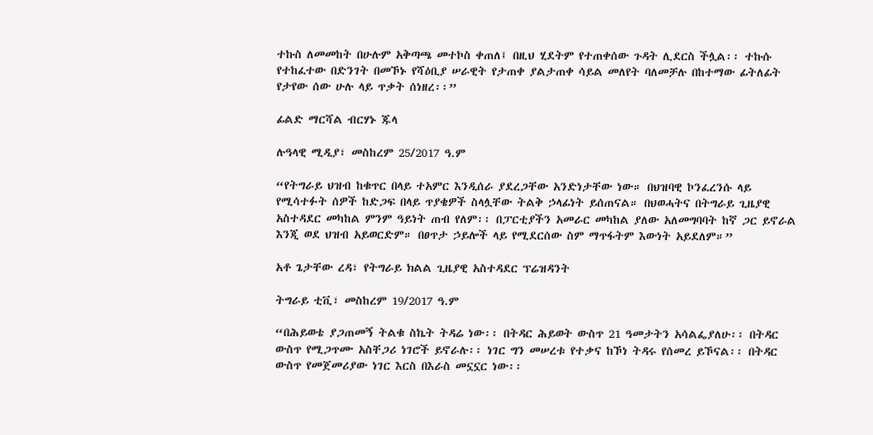ተኩስ ለመመከት በሁሉም አቅጣጫ መተኮስ ቀጠለ፤ በዚህ ሂደትም የተጠቀሰው ጉዳት ሊደርስ ችሏል፡፡ ተኩሱ የተከፈተው በድንገት በመኾኑ የሻዕቢያ ሠራዊት የታጠቀ ያልታጠቀ ሳይል መለየት ባለመቻሉ በከተማው ፊትለፊት የታየው ሰው ሁሉ ላይ ጥቃት ሰነዘረ፡፡”

ፊልድ ማርሻል ብርሃኑ ጁላ

ሉዓላዊ ሚዲያ፣ መስከረም 25/2017 ዓ.ም

“የትግራይ ህዝብ ከቁጥር በላይ ተአምር እንዲሰራ ያደረጋቸው አንድነታቸው ነው። በህዝባዊ ኮንፈረንሱ ላይ የሚሳተፉት ሰዎች ከድጋፍ በላይ ጥያቄዎች ስላሏቸው ትልቅ ኃላፊነት ይሰጠናል። በህወሓትና በትግራይ ጊዜያዊ አስተዳደር መካከል ምንም ዓይነት ጠብ የለም፡፡ በፓርቲያችን አመራር መካከል ያለው አለመግባባት ከኛ ጋር ይኖራል እንጂ ወደ ህዝብ አይወርድም። በፀጥታ ኃይሎች ላይ የሚደርሰው ስም ማጥፋትም እውነት አይደለም።”

አቶ ጌታቸው ረዳ፣ የትግራይ ክልል ጊዜያዊ አስተዳደር ፕሬዝዳንት

ትግራይ ቲቪ፣ መስከረም 19/2017 ዓ.ም

“በሕይወቴ ያጋጠመኝ ትልቁ ስኬት ትዳሬ ነው፡፡ በትዳር ሕይወት ውስጥ 21 ዓመታትን አሳልፌያለሁ፡፡ በትዳር ውስጥ የሚጋጥሙ አስቸጋሪ ነገሮች ይኖራሉ፡፡ ነገር ግን መሠረቱ የተቃና ከኾነ ትዳሩ የሰመረ ይኾናል፡፡ በትዳር ውስጥ የመጀመሪያው ነገር እርስ በእራስ መኗኗር ነው፡፡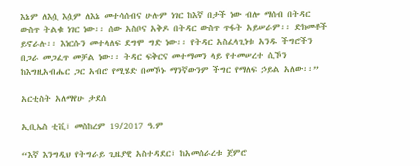እኔም ለእሷ እሷም ለእኔ መተሳሰብና ሁሉም ነገር ከእኛ በታች ነው ብሎ ማሰብ በትዳር ውስጥ ትልቁ ነገር ነው፡፡ ሰው አስቦና አቅዶ በትዳር ውስጥ ጥፋት አይሠራም፡፡ ድክመቶች ይኖራሉ፡፡ እነርሱን መተላለፍ ደግሞ ግድ ነው፡፡ የትዳር አስፈላጊነቱ አንዱ ችግሮችን በጋራ መጋፈጥ መቻል ነው፡፡ ትዳር ፍቅርና መተማመን ላይ የተመሠረተ ሲኾን ከእግዚአብሔር ጋር አብሮ የሚሄድ በመኾኑ ማንኛውንም ችግር የማለፍ ኃይል አለው፡፡”

አርቲስት አለማየሁ ታደሰ

ኢቢኤስ ቲቪ፣ መስከረም 19/2017 ዓ.ም

“እኛ እንግዲህ የትግራይ ጊዜያዊ አስተዳደር፣ ከአመሰራረቱ ጀምሮ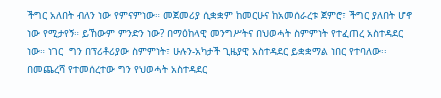ችግር አለበት ብለን ነው የምናምነው። መጀመሪያ ሲቋቋም ከመርሁና ከአመሰራረቱ ጀምሮ፣ ችግር ያለበት ሆኖ ነው የሚታየኝ። ይኸውም ምንድን ነው? በማዕከላዊ መንግሥትና በህወሓት ስምምነት የተፈጠረ አስተዳደር ነው። ነገር  ግን በፕሪቶሪያው ስምምነት፣ ሁሉን-አካታች ጊዜያዊ አስተዳደር ይቋቋማል ነበር የተባለው፡፡ በመጨረሻ የተመሰረተው ግን የህወሓት አስተዳደር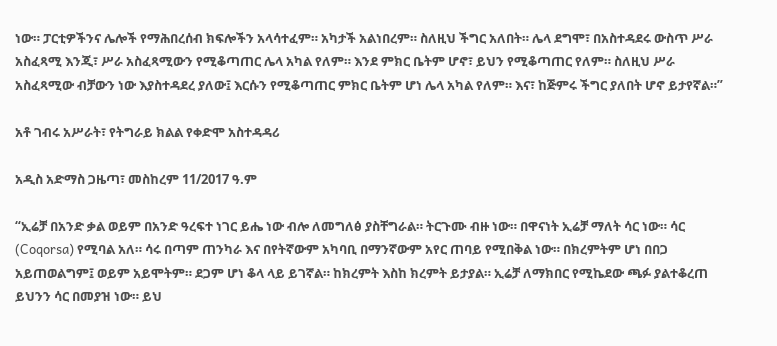ነው። ፓርቲዎችንና ሌሎች የማሕበረሰብ ክፍሎችን አላሳተፈም። አካታች አልነበረም። ስለዚህ ችግር አለበት። ሌላ ደግሞ፣ በአስተዳደሩ ውስጥ ሥራ አስፈጻሚ እንጂ፣ ሥራ አስፈጻሚውን የሚቆጣጠር ሌላ አካል የለም። እንደ ምክር ቤትም ሆኖ፣ ይህን የሚቆጣጠር የለም። ስለዚህ ሥራ አስፈጻሚው ብቻውን ነው እያስተዳደረ ያለው፤ እርሱን የሚቆጣጠር ምክር ቤትም ሆነ ሌላ አካል የለም። እና፣ ከጅምሩ ችግር ያለበት ሆኖ ይታየኛል።”

አቶ ገብሩ አሥራት፣ የትግራይ ክልል የቀድሞ አስተዳዳሪ

አዲስ አድማስ ጋዜጣ፣ መስከረም 11/2017 ዓ.ም

“ኢሬቻ በአንድ ቃል ወይም በአንድ ዓረፍተ ነገር ይሔ ነው ብሎ ለመግለፅ ያስቸግራል። ትርጉሙ ብዙ ነው። በዋናነት ኢሬቻ ማለት ሳር ነው። ሳር (Coqorsa) የሚባል አለ። ሳሩ በጣም ጠንካራ እና በየትኛውም አካባቢ በማንኛውም አየር ጠባይ የሚበቅል ነው። በክረምትም ሆነ በበጋ አይጠወልግም፤ ወይም አይሞትም። ደጋም ሆነ ቆላ ላይ ይገኛል። ከክረምት እስከ ክረምት ይታያል። ኢሬቻ ለማክበር የሚኬደው ጫፉ ያልተቆረጠ ይህንን ሳር በመያዝ ነው። ይህ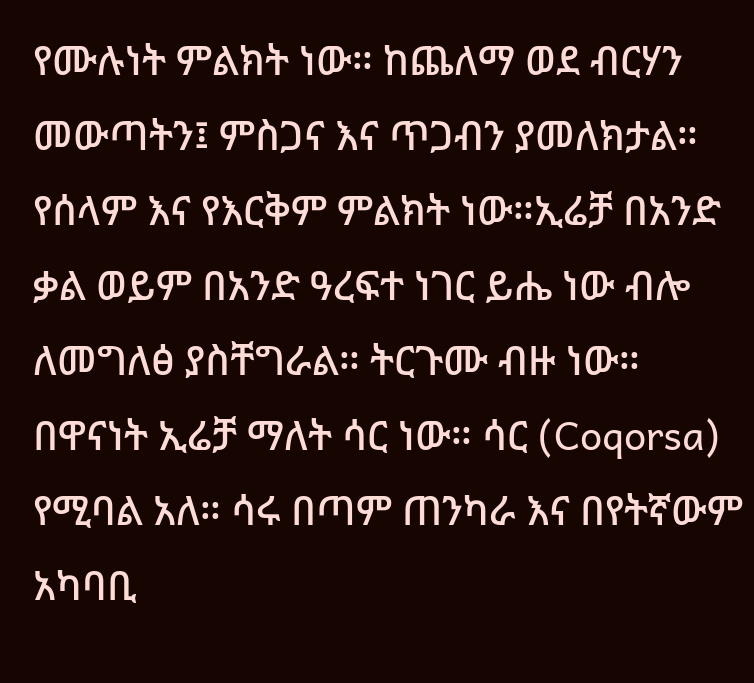የሙሉነት ምልክት ነው። ከጨለማ ወደ ብርሃን መውጣትን፤ ምስጋና እና ጥጋብን ያመለክታል። የሰላም እና የእርቅም ምልክት ነው።ኢሬቻ በአንድ ቃል ወይም በአንድ ዓረፍተ ነገር ይሔ ነው ብሎ ለመግለፅ ያስቸግራል። ትርጉሙ ብዙ ነው። በዋናነት ኢሬቻ ማለት ሳር ነው። ሳር (Coqorsa) የሚባል አለ። ሳሩ በጣም ጠንካራ እና በየትኛውም አካባቢ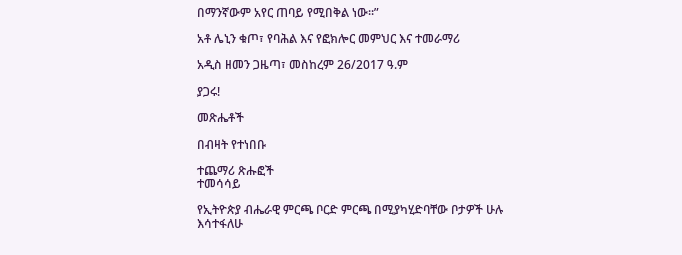በማንኛውም አየር ጠባይ የሚበቅል ነው።”

አቶ ሌኒን ቁጦ፣ የባሕል እና የፎክሎር መምህር እና ተመራማሪ

አዲስ ዘመን ጋዜጣ፣ መስከረም 26/2017 ዓ.ም

ያጋሩ!

መጽሔቶች

በብዛት የተነበቡ

ተጨማሪ ጽሑፎች
ተመሳሳይ

የኢትዮጵያ ብሔራዊ ምርጫ ቦርድ ምርጫ በሚያካሂድባቸው ቦታዎች ሁሉ እሳተፋለሁ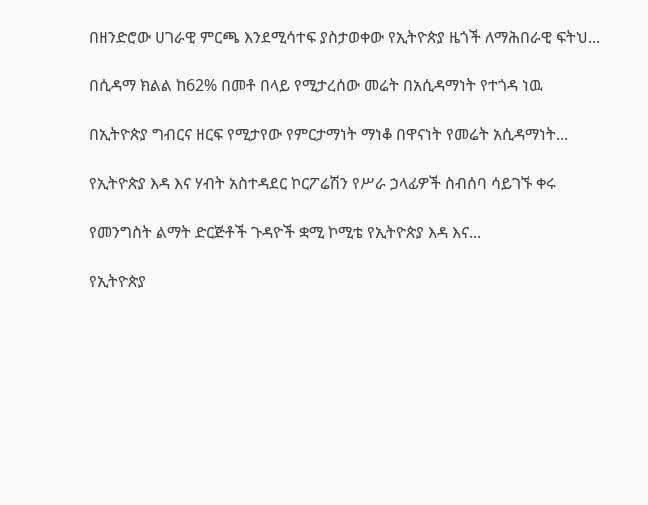በዘንድሮው ሀገራዊ ምርጫ እንደሚሳተፍ ያስታወቀው የኢትዮጵያ ዜጎች ለማሕበራዊ ፍትህ...

በሲዳማ ክልል ከ62% በመቶ በላይ የሚታረሰው መሬት በአሲዳማነት የተጎዳ ነዉ

በኢትዮጵያ ግብርና ዘርፍ የሚታየው የምርታማነት ማነቆ በዋናነት የመሬት አሲዳማነት...

የኢትዮጵያ እዳ እና ሃብት አስተዳደር ኮርፖሬሽን የሥራ ኃላፊዎች ስብሰባ ሳይገኙ ቀሩ

የመንግስት ልማት ድርጅቶች ጉዳዮች ቋሚ ኮሚቴ የኢትዮጵያ እዳ እና...

የኢትዮጵያ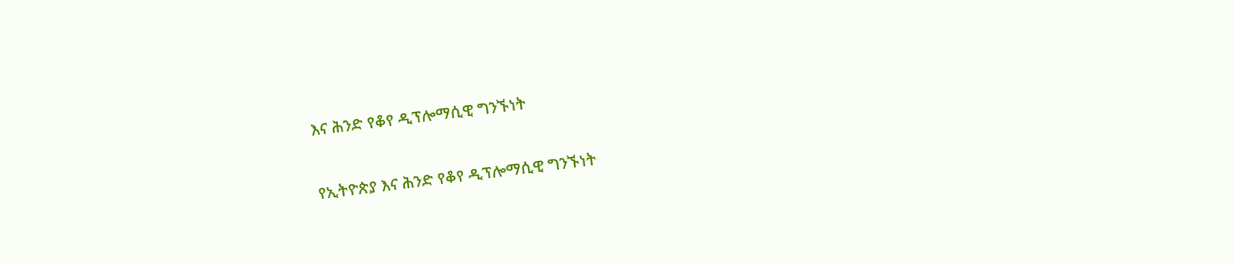እና ሕንድ የቆየ ዲፕሎማሲዊ ግንኙነት

የኢትዮጵያ እና ሕንድ የቆየ ዲፕሎማሲዊ ግንኙነት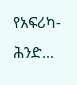የአፍሪካ-ሕንድ...